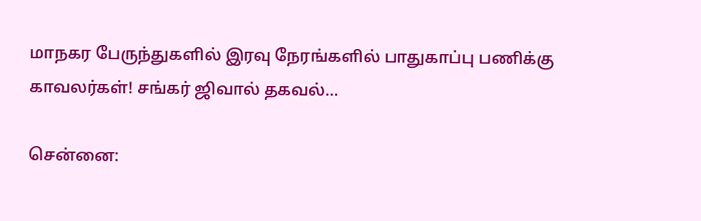மாநகர பேருந்துகளில் இரவு நேரங்களில் பாதுகாப்பு பணிக்கு காவலர்கள்! சங்கர் ஜிவால் தகவல்…

சென்னை: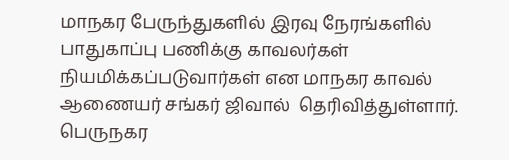மாநகர பேருந்துகளில் இரவு நேரங்களில் பாதுகாப்பு பணிக்கு காவலர்கள் நியமிக்கப்படுவார்கள் என மாநகர காவல் ஆணையர் சங்கர் ஜிவால்  தெரிவித்துள்ளார். பெருநகர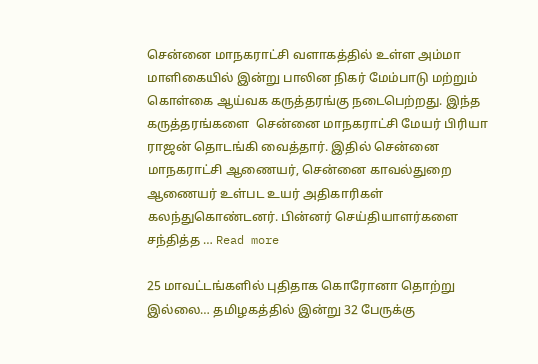சென்னை மாநகராட்சி வளாகத்தில் உள்ள அம்மா மாளிகையில் இன்று பாலின நிகர் மேம்பாடு மற்றும் கொள்கை ஆய்வக கருத்தரங்கு நடைபெற்றது. இந்த கருத்தரங்களை  சென்னை மாநகராட்சி மேயர் பிரியா ராஜன் தொடங்கி வைத்தார். இதில் சென்னை மாநகராட்சி ஆணையர், சென்னை காவல்துறை ஆணையர் உள்பட உயர் அதிகாரிகள் கலந்துகொண்டனர். பின்னர் செய்தியாளர்களை சந்தித்த … Read more

25 மாவட்டங்களில் புதிதாக கொரோனா தொற்று இல்லை… தமிழகத்தில் இன்று 32 பேருக்கு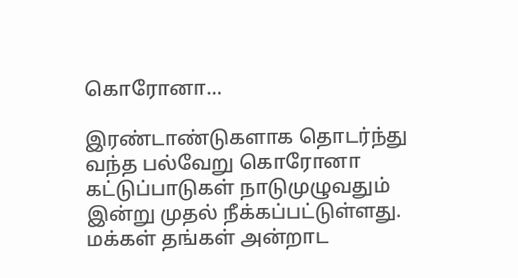கொரோனா…

இரண்டாண்டுகளாக தொடர்ந்து வந்த பல்வேறு கொரோனா கட்டுப்பாடுகள் நாடுமுழுவதும் இன்று முதல் நீக்கப்பட்டுள்ளது. மக்கள் தங்கள் அன்றாட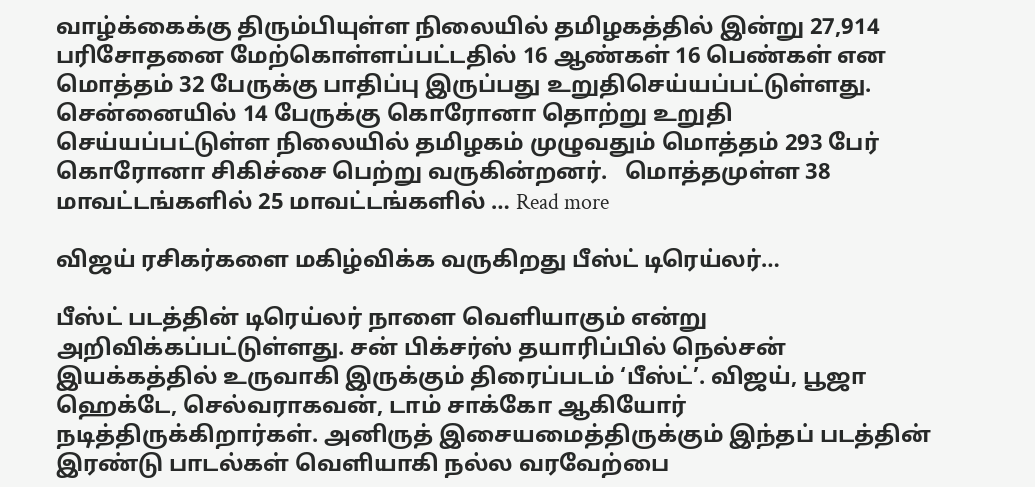வாழ்க்கைக்கு திரும்பியுள்ள நிலையில் தமிழகத்தில் இன்று 27,914 பரிசோதனை மேற்கொள்ளப்பட்டதில் 16 ஆண்கள் 16 பெண்கள் என மொத்தம் 32 பேருக்கு பாதிப்பு இருப்பது உறுதிசெய்யப்பட்டுள்ளது. சென்னையில் 14 பேருக்கு கொரோனா தொற்று உறுதி செய்யப்பட்டுள்ள நிலையில் தமிழகம் முழுவதும் மொத்தம் 293 பேர் கொரோனா சிகிச்சை பெற்று வருகின்றனர்.   மொத்தமுள்ள 38 மாவட்டங்களில் 25 மாவட்டங்களில் … Read more

விஜய் ரசிகர்களை மகிழ்விக்க வருகிறது பீஸ்ட் டிரெய்லர்…

பீஸ்ட் படத்தின் டிரெய்லர் நாளை வெளியாகும் என்று அறிவிக்கப்பட்டுள்ளது. சன் பிக்சர்ஸ் தயாரிப்பில் நெல்சன் இயக்கத்தில் உருவாகி இருக்கும் திரைப்படம் ‘பீஸ்ட்’. விஜய், பூஜா ஹெக்டே, செல்வராகவன், டாம் சாக்கோ ஆகியோர் நடித்திருக்கிறார்கள். அனிருத் இசையமைத்திருக்கும் இந்தப் படத்தின் இரண்டு பாடல்கள் வெளியாகி நல்ல வரவேற்பை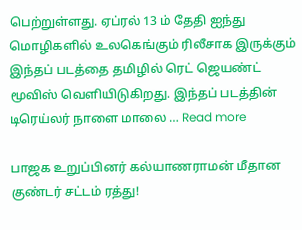பெற்றுள்ளது. ஏப்ரல் 13 ம் தேதி ஐந்து மொழிகளில் உலகெங்கும் ரிலீசாக இருக்கும் இந்தப் படத்தை தமிழில் ரெட் ஜெயண்ட் மூவிஸ் வெளியிடுகிறது. இந்தப் படத்தின் டிரெய்லர் நாளை மாலை … Read more

பாஜக உறுப்பினர் கல்யாணராமன் மீதான குண்டர் சட்டம் ரத்து!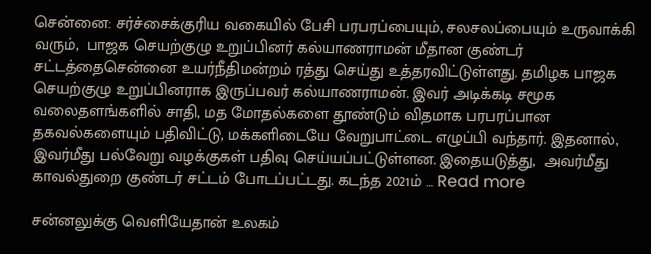சென்னை: சர்ச்சைக்குரிய வகையில் பேசி பரபரப்பையும், சலசலப்பையும் உருவாக்கி வரும்,  பாஜக செயற்குழு உறுப்பினர் கல்யாணராமன் மீதான குண்டர் சட்டத்தைசென்னை உயர்நீதிமன்றம் ரத்து செய்து உத்தரவிட்டுள்ளது. தமிழக பாஜக செயற்குழு உறுப்பினராக இருப்பவர் கல்யாணராமன். இவர் அடிக்கடி சமூக வலைதளங்களில் சாதி, மத மோதல்களை தூண்டும் விதமாக பரபரப்பான தகவல்களையும் பதிவிட்டு, மக்களிடையே வேறுபாட்டை எழுப்பி வந்தார். இதனால், இவர்மீது பல்வேறு வழக்குகள் பதிவு செய்யப்பட்டுள்ளன. இதையடுத்து,  அவர்மீது காவல்துறை குண்டர் சட்டம் போடப்பட்டது. கடந்த 2021ம் … Read more

சன்னலுக்கு வெளியேதான் உலகம்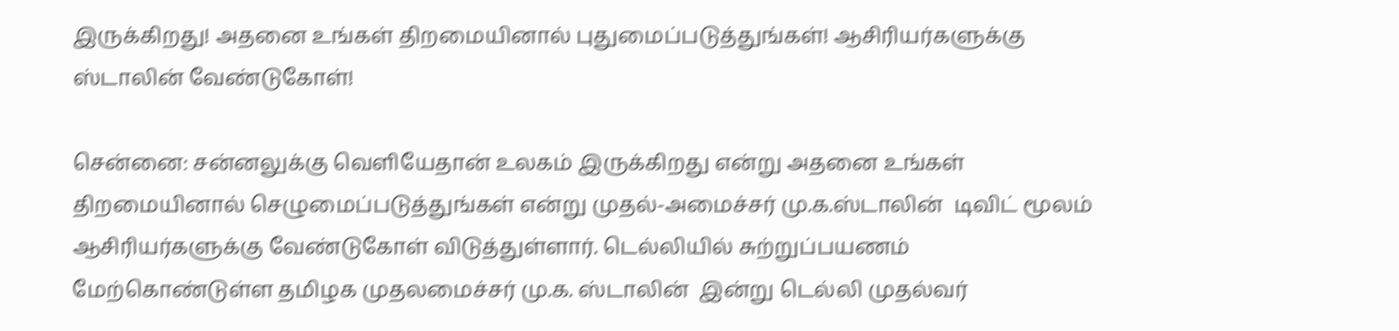இருக்கிறது! அதனை உங்கள் திறமையினால் புதுமைப்படுத்துங்கள்! ஆசிரியர்களுக்கு ஸ்டாலின் வேண்டுகோள்!

சென்னை: சன்னலுக்கு வெளியேதான் உலகம் இருக்கிறது என்று அதனை உங்கள் திறமையினால் செழுமைப்படுத்துங்கள் என்று முதல்-அமைச்சர் மு.க.ஸ்டாலின்  டிவிட் மூலம் ஆசிரியர்களுக்கு வேண்டுகோள் விடுத்துள்ளார். டெல்லியில் சுற்றுப்பயணம் மேற்கொண்டுள்ள தமிழக முதலமைச்சர் மு.க. ஸ்டாலின்  இன்று டெல்லி முதல்வர்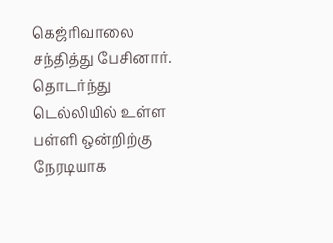கெஜ்ரிவாலை சந்தித்து பேசினார். தொடர்ந்து டெல்லியில் உள்ள பள்ளி ஒன்றிற்கு நேரடியாக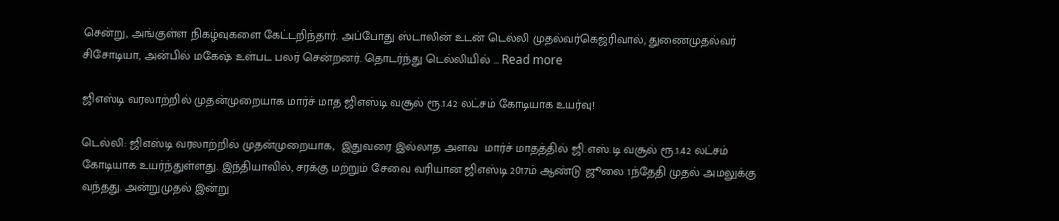சென்று, அங்குள்ள நிகழ்வுகளை கேட்டறிந்தார். அப்போது ஸ்டாலின் உடன் டெல்லி முதல்வர்கெஜ்ரிவால், துணைமுதல்வர் சிசோடியா, அன்பில் மகேஷ் உள்பட பலர் சென்றனர். தொடர்ந்து டெல்லியில் … Read more

ஜிஎஸ்டி வரலாற்றில் முதன்முறையாக மார்ச் மாத ஜிஎஸ்டி வசூல் ரூ.1.42 லட்சம் கோடியாக உயர்வு!

டெல்லி: ஜிஎஸ்டி வரலாற்றில் முதன்முறையாக,  இதுவரை இல்லாத அளவ  மார்ச் மாதத்தில் ஜி.எஸ்.டி வசூல் ரூ.1.42 லட்சம் கோடியாக உயர்ந்துள்ளது. இந்தியாவில், சரக்கு மற்றும் சேவை வரியான ஜிஎஸ்டி 2017ம் ஆண்டு ஜூலை 1ந்தேதி முதல் அமலுக்கு வந்தது. அன்றுமுதல் இன்று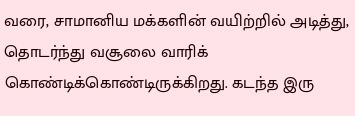வரை, சாமானிய மக்களின் வயிற்றில் அடித்து, தொடர்ந்து வசூலை வாரிக் கொண்டிக்கொண்டிருக்கிறது. கடந்த இரு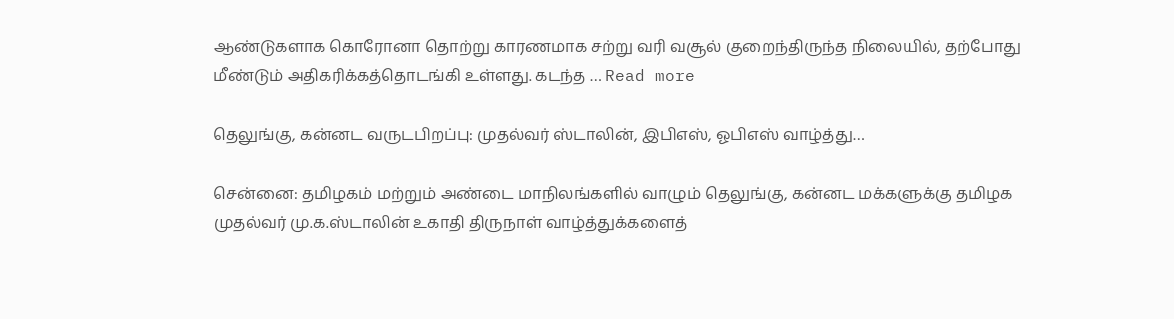ஆண்டுகளாக கொரோனா தொற்று காரணமாக சற்று வரி வசூல் குறைந்திருந்த நிலையில், தற்போது மீண்டும் அதிகரிக்கத்தொடங்கி உள்ளது. கடந்த … Read more

தெலுங்கு, கன்னட வருடபிறப்பு: முதல்வர் ஸ்டாலின், இபிஎஸ், ஓபிஎஸ் வாழ்த்து…

சென்னை: தமிழகம் மற்றும் அண்டை மாநிலங்களில் வாழும் தெலுங்கு, கன்னட மக்களுக்கு தமிழக முதல்வர் மு.க.ஸ்டாலின் உகாதி திருநாள் வாழ்த்துக்களைத்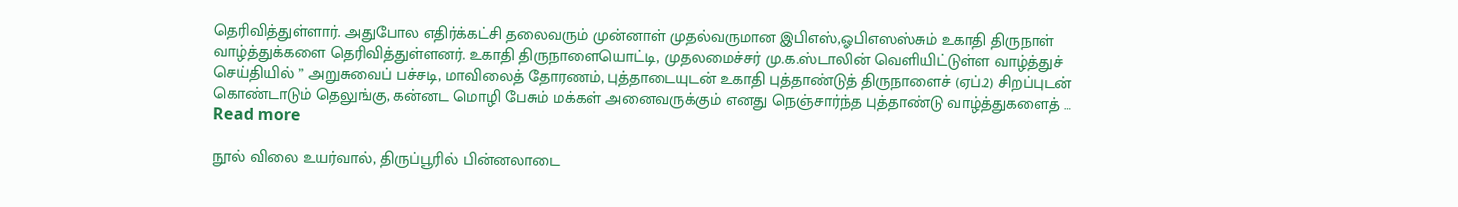தெரிவித்துள்ளார். அதுபோல எதிர்க்கட்சி தலைவரும் முன்னாள் முதல்வருமான இபிஎஸ்,ஓபிஎஸஸ்சும் உகாதி திருநாள் வாழ்த்துக்களை தெரிவித்துள்ளனர். உகாதி திருநாளையொட்டி, முதலமைச்சர் மு.க.ஸ்டாலின் வெளியிட்டுள்ள வாழ்த்துச் செய்தியில் ” அறுசுவைப் பச்சடி, மாவிலைத் தோரணம், புத்தாடையுடன் உகாதி புத்தாண்டுத் திருநாளைச் (ஏப்.2) சிறப்புடன் கொண்டாடும் தெலுங்கு, கன்னட மொழி பேசும் மக்கள் அனைவருக்கும் எனது நெஞ்சார்ந்த புத்தாண்டு வாழ்த்துகளைத் … Read more

நூல் விலை உயர்வால், திருப்பூரில் பின்னலாடை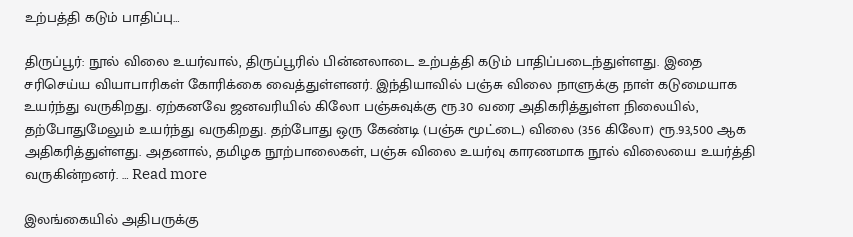உற்பத்தி கடும் பாதிப்பு…

திருப்பூர்: நூல் விலை உயர்வால், திருப்பூரில் பின்னலாடை உற்பத்தி கடும் பாதிப்படைந்துள்ளது. இதை சரிசெய்ய வியாபாரிகள் கோரிக்கை வைத்துள்ளனர். இந்தியாவில் பஞ்சு விலை நாளுக்கு நாள் கடுமையாக உயர்ந்து வருகிறது. ஏற்கனவே ஜனவரியில் கிலோ பஞ்சுவுக்கு ரூ.30 வரை அதிகரித்துள்ள நிலையில்,  தற்போதுமேலும் உயர்ந்து வருகிறது. தற்போது ஒரு கேண்டி (பஞ்சு மூட்டை) விலை (356 கிலோ) ரூ.93,500 ஆக அதிகரித்துள்ளது. அதனால், தமிழக நூற்பாலைகள், பஞ்சு விலை உயர்வு காரணமாக நூல் விலையை உயர்த்தி வருகின்றனர். … Read more

இலங்கையில் அதிபருக்கு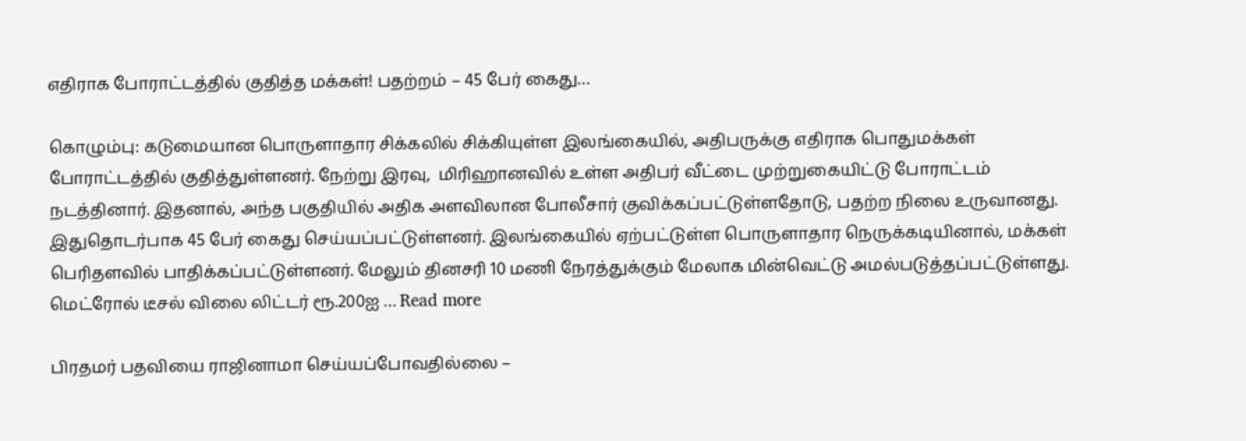எதிராக போராட்டத்தில் குதித்த மக்கள்! பதற்றம் – 45 பேர் கைது…

கொழும்பு: கடுமையான பொருளாதார சிக்கலில் சிக்கியுள்ள இலங்கையில், அதிபருக்கு எதிராக பொதுமக்கள் போராட்டத்தில் குதித்துள்ளனர். நேற்று இரவு,  மிரிஹானவில் உள்ள அதிபர் வீட்டை முற்றுகையிட்டு போராட்டம் நடத்தினார். இதனால், அந்த பகுதியில் அதிக அளவிலான போலீசார் குவிக்கப்பட்டுள்ளதோடு, பதற்ற நிலை உருவானது. இதுதொடர்பாக 45 பேர் கைது செய்யப்பட்டுள்ளனர். இலங்கையில் ஏற்பட்டுள்ள பொருளாதார நெருக்கடியினால், மக்கள் பெரிதளவில் பாதிக்கப்பட்டுள்ளனர். மேலும் தினசரி 10 மணி நேரத்துக்கும் மேலாக மின்வெட்டு அமல்படுத்தப்பட்டுள்ளது. மெட்ரோல் டீசல் விலை லிட்டர் ரூ.200ஐ … Read more

பிரதமர் பதவியை ராஜினாமா செய்யப்போவதில்லை –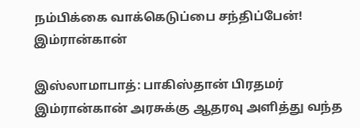நம்பிக்கை வாக்கெடுப்பை சந்திப்பேன்! இம்ரான்கான்

இஸ்லாமாபாத்: பாகிஸ்தான் பிரதமர் இம்ரான்கான் அரசுக்கு ஆதரவு அளித்து வந்த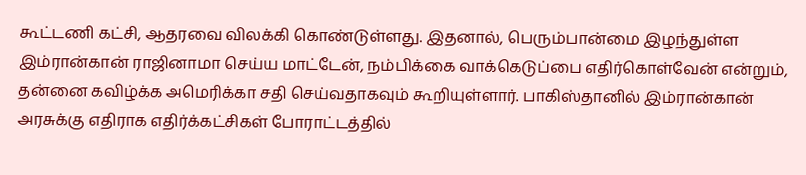கூட்டணி கட்சி, ஆதரவை விலக்கி கொண்டுள்ளது. இதனால், பெரும்பான்மை இழந்துள்ள இம்ரான்கான் ராஜினாமா செய்ய மாட்டேன், நம்பிக்கை வாக்கெடுப்பை எதிர்கொள்வேன் என்றும், தன்னை கவிழ்க்க அமெரிக்கா சதி செய்வதாகவும் கூறியுள்ளார். பாகிஸ்தானில் இம்ரான்கான் அரசுக்கு எதிராக எதிர்க்கட்சிகள் போராட்டத்தில்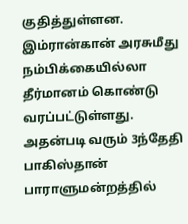குதித்துள்ளன. இம்ரான்கான் அரசுமீது நம்பிக்கையில்லா தீர்மானம் கொண்டு வரப்பட்டுள்ளது. அதன்படி வரும் 3ந்தேதி பாகிஸ்தான் பாராளுமன்றத்தில்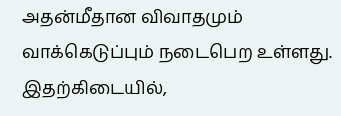அதன்மீதான விவாதமும் வாக்கெடுப்பும் நடைபெற உள்ளது. இதற்கிடையில்,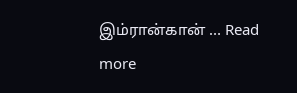இம்ரான்கான் … Read more